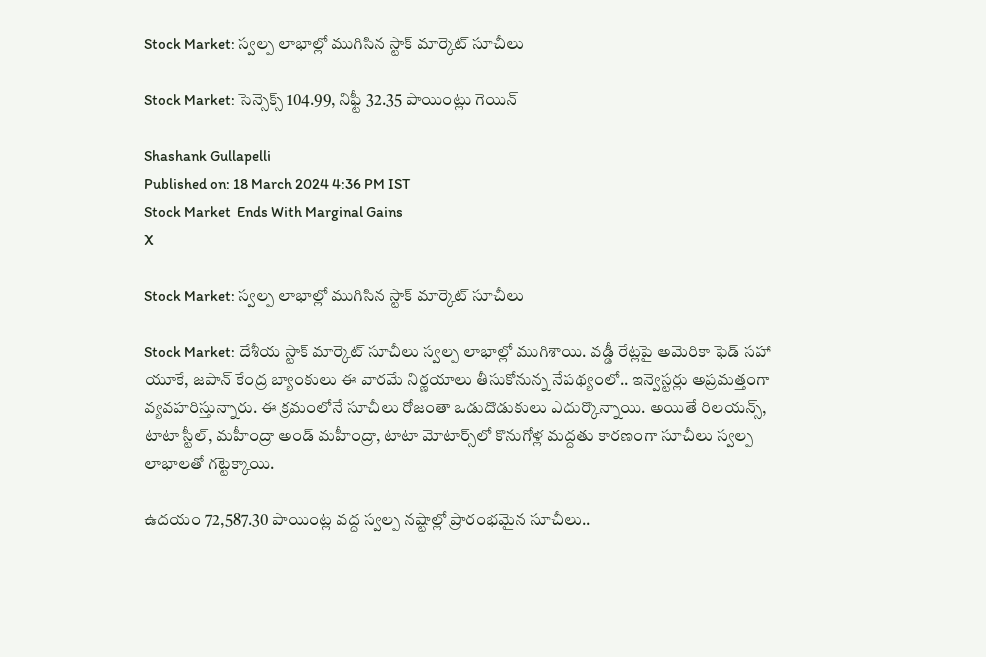Stock Market: స్వల్ప లాభాల్లో ముగిసిన స్టాక్ మార్కెట్‌ సూచీలు

Stock Market: సెన్సెక్స్ 104.99, నిఫ్టీ 32.35 పాయింట్లు గెయిన్

Shashank Gullapelli
Published on: 18 March 2024 4:36 PM IST
Stock Market  Ends With Marginal Gains
X

Stock Market: స్వల్ప లాభాల్లో ముగిసిన స్టాక్ మార్కెట్‌ సూచీలు

Stock Market: దేశీయ స్టాక్ మార్కెట్‌ సూచీలు స్వల్ప లాభాల్లో ముగిశాయి. వడ్డీ రేట్లపై అమెరికా ఫెడ్‌ సహా యూకే, జపాన్‌ కేంద్ర బ్యాంకులు ఈ వారమే నిర్ణయాలు తీసుకోనున్న నేపథ్యంలో.. ఇన్వెస్టర్లు అప్రమత్తంగా వ్యవహరిస్తున్నారు. ఈ క్రమంలోనే సూచీలు రోజంతా ఒడుదొడుకులు ఎదుర్కొన్నాయి. అయితే రిలయన్స్‌, టాటా స్టీల్, మహీంద్రా అండ్‌ మహీంద్రా, టాటా మోటార్స్‌లో కొనుగోళ్ల మద్దతు కారణంగా సూచీలు స్వల్ప లాభాలతో గట్టెక్కాయి.

ఉదయం 72,587.30 పాయింట్ల వద్ద స్వల్ప నష్టాల్లో ప్రారంభమైన సూచీలు..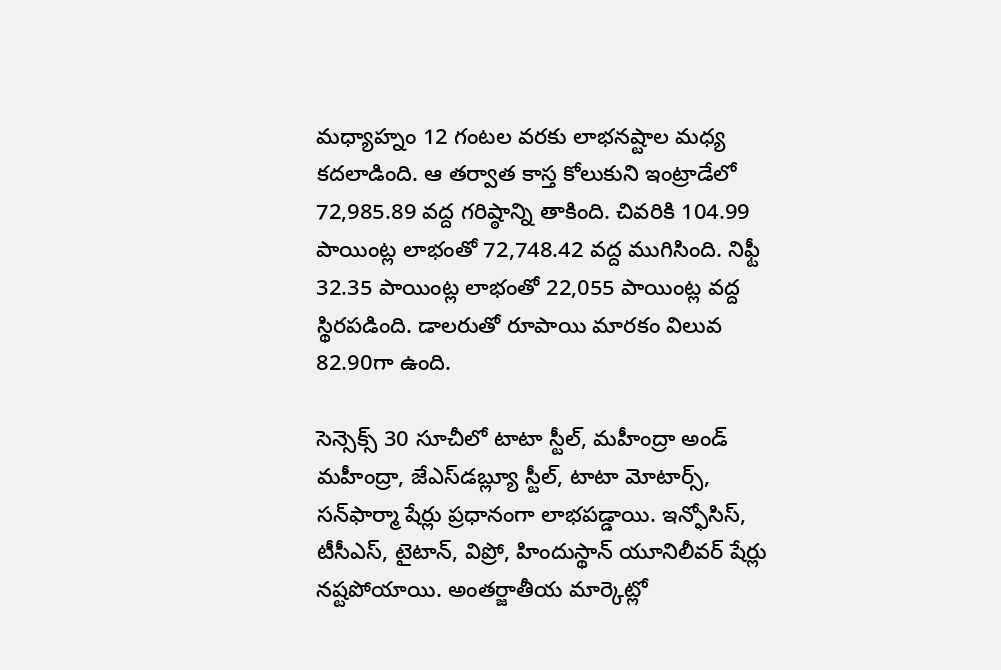మధ్యాహ్నం 12 గంటల వరకు లాభనష్టాల మధ్య కదలాడింది. ఆ తర్వాత కాస్త కోలుకుని ఇంట్రాడేలో 72,985.89 వద్ద గరిష్ఠాన్ని తాకింది. చివరికి 104.99 పాయింట్ల లాభంతో 72,748.42 వద్ద ముగిసింది. నిఫ్టీ 32.35 పాయింట్ల లాభంతో 22,055 పాయింట్ల వద్ద స్థిరపడింది. డాలరుతో రూపాయి మారకం విలువ 82.90గా ఉంది.

సెన్సెక్స్‌ 30 సూచీలో టాటా స్టీల్‌, మహీంద్రా అండ్‌ మహీంద్రా, జేఎస్‌డబ్ల్యూ స్టీల్‌, టాటా మోటార్స్‌, సన్‌ఫార్మా షేర్లు ప్రధానంగా లాభపడ్డాయి. ఇన్ఫోసిస్‌, టీసీఎస్‌, టైటాన్‌, విప్రో, హిందుస్థాన్‌ యూనిలీవర్‌ షేర్లు నష్టపోయాయి. అంతర్జాతీయ మార్కెట్లో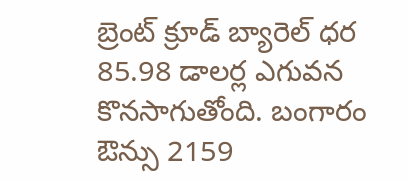బ్రెంట్‌ క్రూడ్‌ బ్యారెల్‌ ధర 85.98 డాలర్ల ఎగువన కొనసాగుతోంది. బంగారం ఔన్సు 2159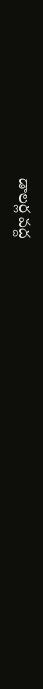డాలర్ల వద్ద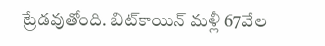ట్రేడవుతోంది. బిట్‌కాయిన్‌ మళ్లీ 67వేల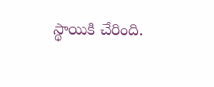స్థాయికి చేరింది.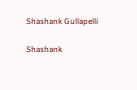Shashank Gullapelli

Shashank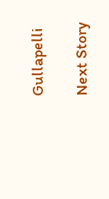Gullapelli

Next Story